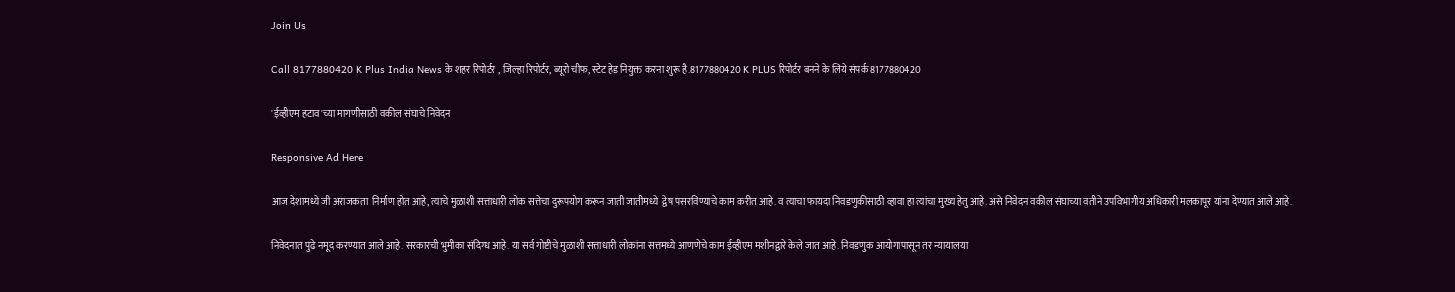Join Us

Call 8177880420 K Plus India News के शहर रिपोर्टर , जिल्हा रिपोर्टर, ब्यूरो चीफ, स्टेट हेड नियुक्त करना शुरू है.8177880420 K PLUS रिपोर्टर बनने के लिये संपर्क 8177880420

'ईव्हीएम हटाव'च्या मागणीसाठी वकील संघाचे निवेदन

Responsive Ad Here

आज देशामध्ये जी अराजकता  निर्माण होत आहे, त्याचे मुळाशी सत्ताधारी लोक सत्तेचा दुरूपयोग करून जाती जातीमध्ये  द्वेष पसरविण्याचे काम करीत आहे. व त्याचा फायदा निवडणुकीसाठी व्हावा हा त्यांचा मुख्य हेतु आहे. असे निवेदन वकील संघाच्या वतीने उपविभागीय अधिकारी मलकापूर यांना देण्यात आले आहे.

निवेदनात पुढे नमूद करण्यात आले आहे. सरकारची भुमीका संदिग्ध आहे. या सर्व गोष्टीचे मुळाशी सत्ताधारी लोकांना सत्तमध्ये आणणेचे काम ईव्हीएम मशीनद्वारे केले जात आहे. निवडणुक आयोगापासून तर न्यायालया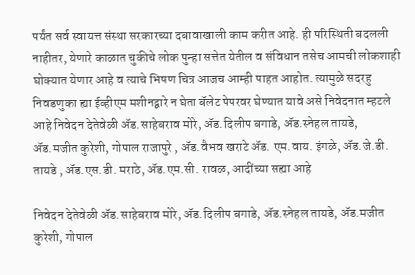पर्यंत सर्व स्वायत्त संस्था सरकारच्या दबावाखाली काम करीत आहे. ही परिस्थिती बदलली नाहीतर, येणारे काळात चुकीचे लोक पुन्हा सत्तेत येतील व संविधान तसेच आमची लोकशाही घोक्यात येणार आहे व त्याचे भिषण चित्र आजच आम्ही पाहत आहोत. त्यामुळे सदरहु निवडणुका ह्या ईव्हीएम मशीनद्वारे न घेता बॅलेट पेपरवर घेण्यात यावे असे निवेदनात म्हटले आहे निवेदन देतेवेळी ॲड.साहेबराव मोरे, ॲड.दिलीप बगाडे, ॲड.स्नेहल तायडे, ॲड.मजीत कुरेशी, गोपाल राजापुरे , ॲड.वैभव खराटे ॲड. एम.वाय. इंगळे, ॲड.जे.डी. तायडे , ॲड.एस.डी. मराठे, ॲड.एम.सी. रावळ, आदींच्या सह्या आहे

निवेदन देतेवेळी ॲड.साहेबराव मोरे, ॲड.दिलीप बगाडे, ॲड.स्नेहल तायडे, ॲड.मजीत कुरेशी, गोपाल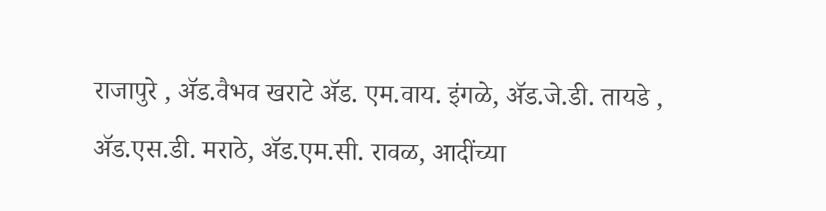राजापुरे , ॲड.वैभव खराटे ॲड. एम.वाय. इंगळे, ॲड.जे.डी. तायडे , ॲड.एस.डी. मराठे, ॲड.एम.सी. रावळ, आदींच्या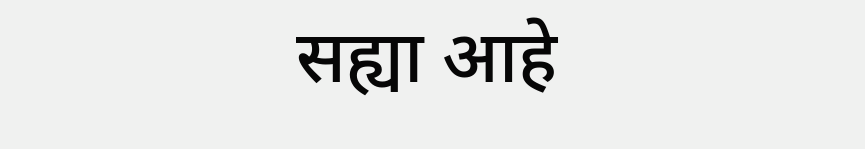सह्या आहे